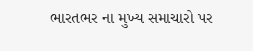ભારતભર ના મુખ્ય સમાચારો પર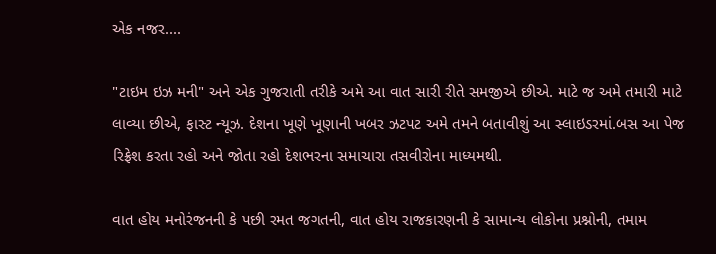એક નજર....

"ટાઇમ ઇઝ મની" અને એક ગુજરાતી તરીકે અમે આ વાત સારી રીતે સમજીએ છીએ. માટે જ અમે તમારી માટે લાવ્યા છીએ, ફાસ્ટ ન્યૂઝ. દેશના ખૂણે ખૂણાની ખબર ઝટપટ અમે તમને બતાવીશું આ સ્લાઇડરમાં.બસ આ પેજ રિફ્રેશ કરતા રહો અને જોતા રહો દેશભરના સમાચારા તસવીરોના માધ્યમથી.

વાત હોય મનોરંજનની કે પછી રમત જગતની, વાત હોય રાજકારણની કે સામાન્ય લોકોના પ્રશ્નોની, તમામ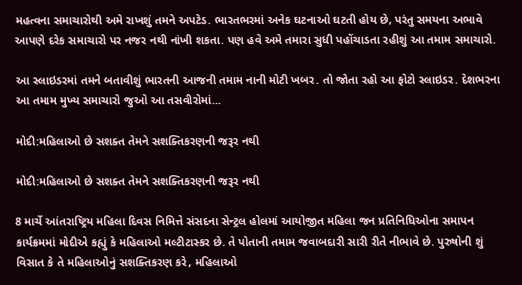મહત્વના સમાચારોથી અમે રાખશું તમને અપટેડ. ભારતભરમાં અનેક ઘટનાઓ ઘટતી હોય છે, પરંતુ સમયના અભાવે આપણે દરેક સમાચારો પર નજર નથી નાંખી શકતા. પણ હવે અમે તમારા સુધી પહોંચાડતા રહીશું આ તમામ સમાચારો.

આ સ્લાઇડરમાં તમને બતાવીશું ભારતની આજની તમામ નાની મોટી ખબર. તો જોતા રહો આ ફોટો સ્લાઇડર. દેશભરના આ તમામ મુખ્ય સમાચારો જુઓ આ તસવીરોમાં...

મોદી:મહિલાઓ છે સશક્ત તેમને સશક્તિકરણની જરૂર નથી

મોદી:મહિલાઓ છે સશક્ત તેમને સશક્તિકરણની જરૂર નથી

8 માર્ચે આંતરાષ્ટ્રિય મહિલા દિવસ નિમિત્તે સંસદના સેન્ટ્રલ હોલમાં આયોજીત મહિલા જન પ્રતિનિધિઓના સમાપન કાર્યક્રમમાં મોદીએ કહ્યું કે મહિલાઓ મલ્ટીટાસ્કર છે. તે પોતાની તમામ જવાબદારી સારી રીતે નીભાવે છે. પુરુષોની શું વિસાત કે તે મહિલાઓનું સશક્તિકરણ કરે, મહિલાઓ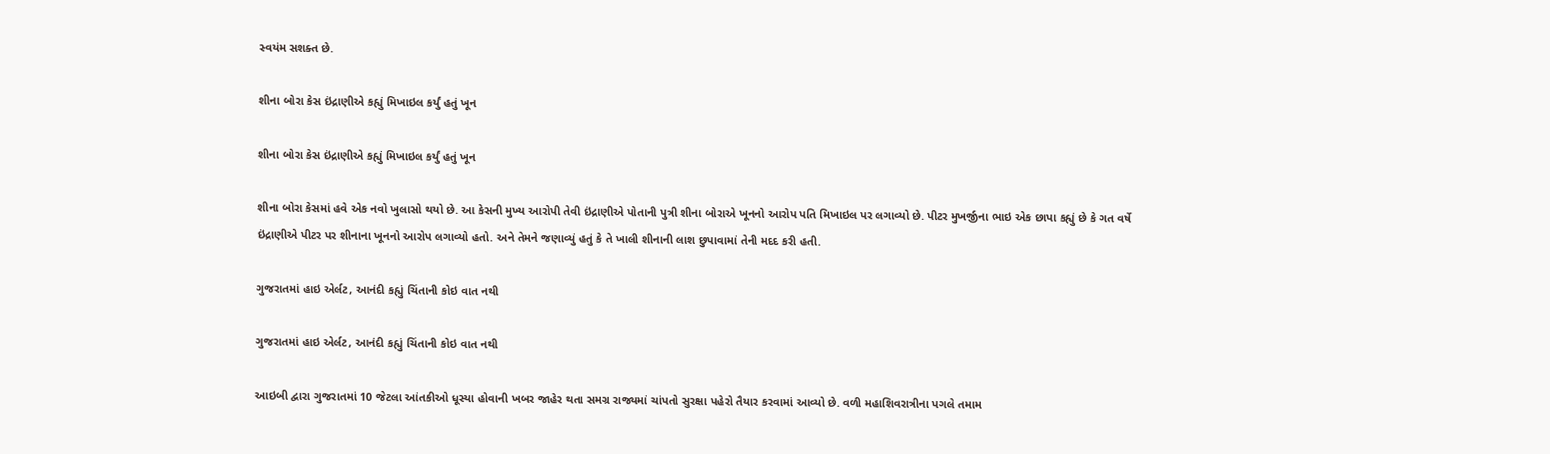સ્વયંમ સશક્ત છે.

શીના બોરા કેસ ઇંદ્રાણીએ કહ્યું મિખાઇલ કર્યું હતું ખૂન

શીના બોરા કેસ ઇંદ્રાણીએ કહ્યું મિખાઇલ કર્યું હતું ખૂન

શીના બોરા કેસમાં હવે એક નવો ખુલાસો થયો છે. આ કેસની મુખ્ય આરોપી તેવી ઇંદ્રાણીએ પોતાની પુત્રી શીના બોરાએ ખૂનનો આરોપ પતિ મિખાઇલ પર લગાવ્યો છે. પીટર મુખર્જીના ભાઇ એક છાપા કહ્યું છે કે ગત વર્ષે ઇંદ્રાણીએ પીટર પર શીનાના ખૂનનો આરોપ લગાવ્યો હતો. અને તેમને જણાવ્યું હતું કે તે ખાલી શીનાની લાશ છુપાવામાં તેની મદદ કરી હતી.

ગુજરાતમાં હાઇ એર્લટ, આનંદી કહ્યું ચિંતાની કોઇ વાત નથી

ગુજરાતમાં હાઇ એર્લટ, આનંદી કહ્યું ચિંતાની કોઇ વાત નથી

આઇબી દ્વારા ગુજરાતમાં 10 જેટલા આંતકીઓ ધૂસ્યા હોવાની ખબર જાહેર થતા સમગ્ર રાજ્યમાં ચાંપતો સુરક્ષા પહેરો તૈયાર કરવામાં આવ્યો છે. વળી મહાશિવરાત્રીના પગલે તમામ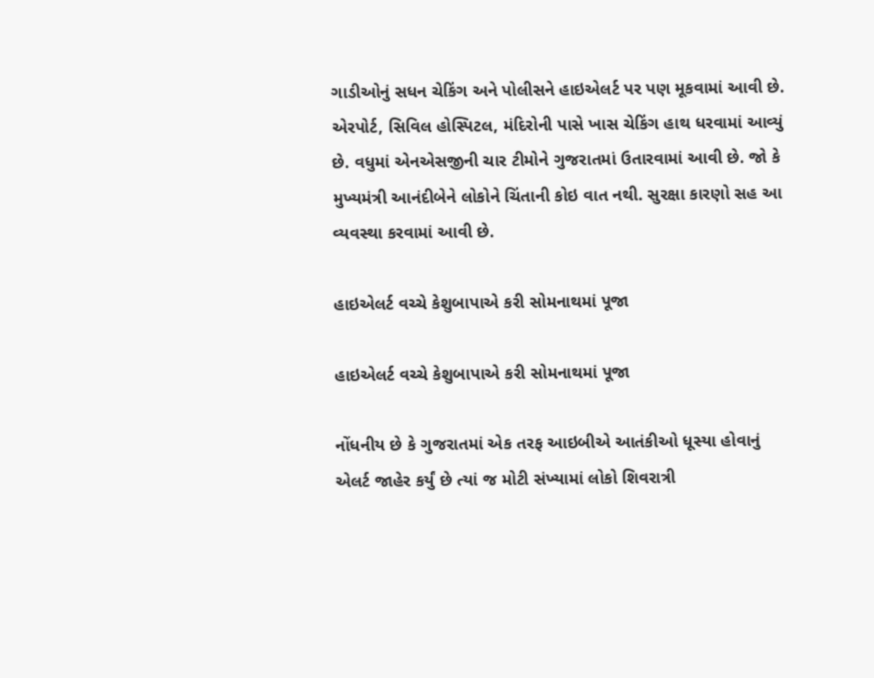ગાડીઓનું સધન ચેકિંગ અને પોલીસને હાઇએલર્ટ પર પણ મૂકવામાં આવી છે. એરપોર્ટ, સિવિલ હોસ્પિટલ, મંદિરોની પાસે ખાસ ચેકિંગ હાથ ધરવામાં આવ્યું છે. વધુમાં એનએસજીની ચાર ટીમોને ગુજરાતમાં ઉતારવામાં આવી છે. જો કે મુખ્યમંત્રી આનંદીબેને લોકોને ચિંતાની કોઇ વાત નથી. સુરક્ષા કારણો સહ આ વ્યવસ્થા કરવામાં આવી છે.

હાઇએલર્ટ વચ્ચે કેશુબાપાએ કરી સોમનાથમાં પૂજા

હાઇએલર્ટ વચ્ચે કેશુબાપાએ કરી સોમનાથમાં પૂજા

નોંધનીય છે કે ગુજરાતમાં એક તરફ આઇબીએ આતંકીઓ ધૂસ્યા હોવાનું એલર્ટ જાહેર કર્યું છે ત્યાં જ મોટી સંખ્યામાં લોકો શિવરાત્રી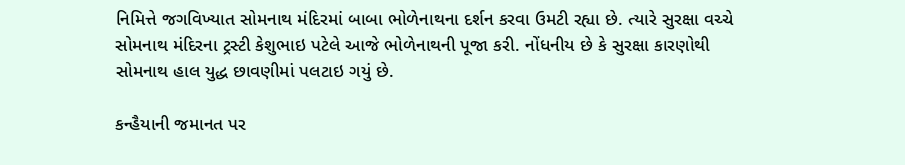નિમિત્તે જગવિખ્યાત સોમનાથ મંદિરમાં બાબા ભોળેનાથના દર્શન કરવા ઉમટી રહ્યા છે. ત્યારે સુરક્ષા વચ્ચે સોમનાથ મંદિરના ટ્રસ્ટી કેશુભાઇ પટેલે આજે ભોળેનાથની પૂજા કરી. નોંધનીય છે કે સુરક્ષા કારણોથી સોમનાથ હાલ યુદ્ધ છાવણીમાં પલટાઇ ગયું છે.

કન્હૈયાની જમાનત પર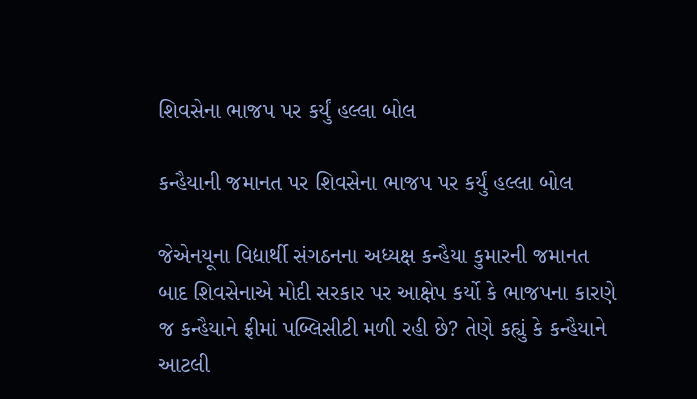શિવસેના ભાજપ પર કર્યું હલ્લા બોલ

કન્હૈયાની જમાનત પર શિવસેના ભાજપ પર કર્યું હલ્લા બોલ

જેએનયૂના વિદ્યાર્થી સંગઠનના અધ્યક્ષ કન્હૈયા કુમારની જમાનત બાદ શિવસેનાએ મોદી સરકાર પર આક્ષેપ કર્યો કે ભાજપના કારણે જ કન્હૈયાને ફ્રીમાં પબ્લિસીટી મળી રહી છે? તેણે કહ્યું કે કન્હૈયાને આટલી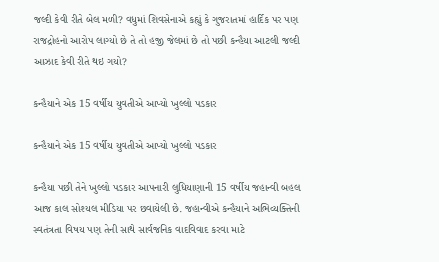જલ્દી કેવી રીતે બેલ મળી? વધુમાં શિવસેનાએ કહ્યું કે ગુજરાતમાં હાર્દિક પર પણ રાજદ્રોહનો આરોપ લાગ્યો છે તે તો હજી જેલમાં છે તો પછી કન્હૈયા આટલી જલ્દી આઝાદ કેવી રીતે થઇ ગયો?

કન્હૈયાને એક 15 વર્ષીય યુવતીએ આપ્યો ખુલ્લો પડકાર

કન્હૈયાને એક 15 વર્ષીય યુવતીએ આપ્યો ખુલ્લો પડકાર

કન્હૈયા પછી તેને ખુલ્લો પડકાર આપનારી લુધિયાણાની 15 વર્ષીય જહાન્વી બહલ આજ કાલ સોશ્યલ મીડિયા પર છવાયેલી છે. જહાન્વીએ કન્હૈયાને અભિવ્યક્તિની સ્વતંત્રતા વિષય પણ તેની સાથે સાર્વજનિક વાદવિવાદ કરવા માટે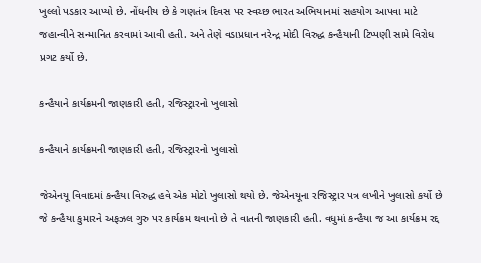ખુલ્લો પડકાર આપ્યો છે. નોંધનીય છે કે ગણતંત્ર દિવસ પર સ્વચ્છ ભારત અભિયાનમાં સહયોગ આપવા માટે જહાન્વીને સન્માનિત કરવામાં આવી હતી. અને તેણે વડાપ્રધાન નરેન્દ્ર મોદી વિરુદ્ધ કન્હૈયાની ટિપ્પણી સામે વિરોધ પ્રગટ કર્યો છે.

કન્હૈયાને કાર્યક્રમની જાણકારી હતી, રજિસ્ટ્રારનો ખુલાસો

કન્હૈયાને કાર્યક્રમની જાણકારી હતી, રજિસ્ટ્રારનો ખુલાસો

જેએનયૂ વિવાદમાં કન્હૈયા વિરુદ્ધ હવે એક મોટો ખુલાસો થયો છે. જેએનયૂના રજિસ્ટ્રાર પત્ર લખીને ખુલાસો કર્યો છે જે કન્હૈયા કુમારને અફઝલ ગુરુ પર કાર્યક્રમ થવાનો છે તે વાતની જાણકારી હતી. વધુમાં કન્હૈયા જ આ કાર્યક્રમ રદ્દ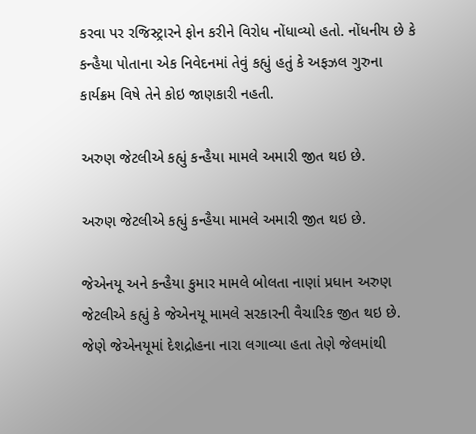કરવા પર રજિસ્ટ્રારને ફોન કરીને વિરોધ નોંધાવ્યો હતો. નોંધનીય છે કે કન્હૈયા પોતાના એક નિવેદનમાં તેવું કહ્યું હતું કે અફઝલ ગુરુના કાર્યક્રમ વિષે તેને કોઇ જાણકારી નહતી.

અરુણ જેટલીએ કહ્યું કન્હૈયા મામલે અમારી જીત થઇ છે.

અરુણ જેટલીએ કહ્યું કન્હૈયા મામલે અમારી જીત થઇ છે.

જેએનયૂ અને કન્હૈયા કુમાર મામલે બોલતા નાણાં પ્રધાન અરુણ જેટલીએ કહ્યું કે જેએનયૂ મામલે સરકારની વૈચારિક જીત થઇ છે. જેણે જેએનયૂમાં દેશદ્રોહના નારા લગાવ્યા હતા તેણે જેલમાંથી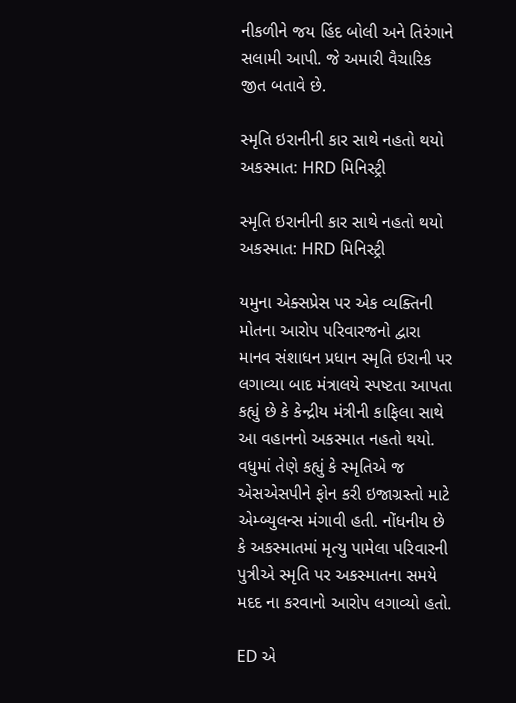નીકળીને જય હિંદ બોલી અને તિરંગાને સલામી આપી. જે અમારી વૈચારિક જીત બતાવે છે.

સ્મૃતિ ઇરાનીની કાર સાથે નહતો થયો અકસ્માત: HRD મિનિસ્ટ્રી

સ્મૃતિ ઇરાનીની કાર સાથે નહતો થયો અકસ્માત: HRD મિનિસ્ટ્રી

યમુના એક્સપ્રેસ પર એક વ્યક્તિની મોતના આરોપ પરિવારજનો દ્વારા માનવ સંશાધન પ્રધાન સ્મૃતિ ઇરાની પર લગાવ્યા બાદ મંત્રાલયે સ્પષ્ટતા આપતા કહ્યું છે કે કેન્દ્રીય મંત્રીની કાફિલા સાથે આ વહાનનો અકસ્માત નહતો થયો. વધુમાં તેણે કહ્યું કે સ્મૃતિએ જ એસએસપીને ફોન કરી ઇજાગ્રસ્તો માટે એમ્બ્યુલન્સ મંગાવી હતી. નોંધનીય છે કે અકસ્માતમાં મૃત્યુ પામેલા પરિવારની પુત્રીએ સ્મૃતિ પર અકસ્માતના સમયે મદદ ના કરવાનો આરોપ લગાવ્યો હતો.

ED એ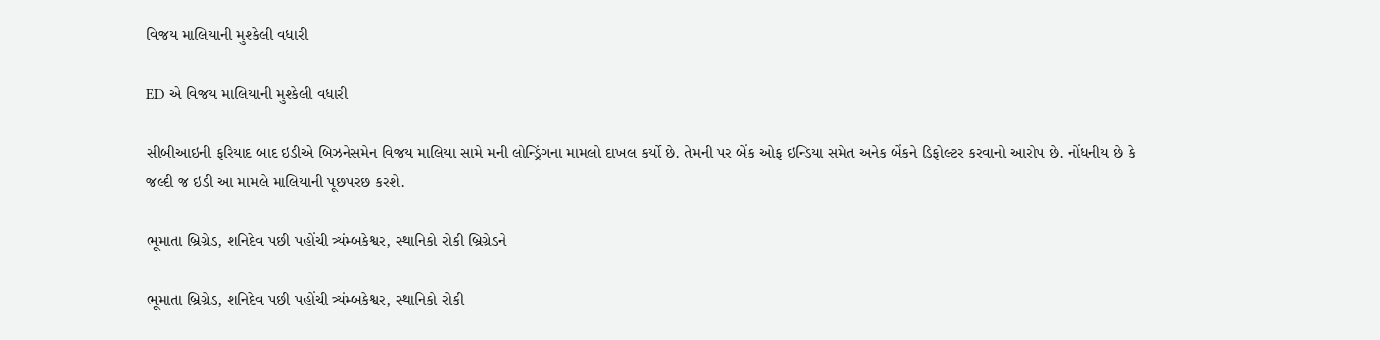વિજય માલિયાની મુશ્કેલી વધારી

ED એ વિજય માલિયાની મુશ્કેલી વધારી

સીબીઆઇની ફરિયાદ બાદ ઇડીએ બિઝનેસમેન વિજય માલિયા સામે મની લોન્ડ્રિંગના મામલો દાખલ કર્યો છે. તેમની પર બેંક ઓફ ઇન્ડિયા સમેત અનેક બેંકને ડિફોલ્ટર કરવાનો આરોપ છે. નોંધનીય છે કે જલ્દી જ ઇડી આ મામલે માલિયાની પૂછપરછ કરશે.

ભૂમાતા બ્રિગ્રેડ, શનિદેવ પછી પહોંચી ત્ર્યંમ્બકેશ્વર, સ્થાનિકો રોકી બ્રિગ્રેડને

ભૂમાતા બ્રિગ્રેડ, શનિદેવ પછી પહોંચી ત્ર્યંમ્બકેશ્વર, સ્થાનિકો રોકી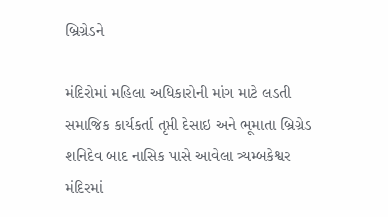બ્રિગ્રેડને

મંદિરોમાં મહિલા અધિકારોની માંગ માટે લડતી સમાજિક કાર્યકર્તા તૃપ્તી દેસાઇ અને ભૂમાતા બ્રિગ્રેડ શનિદેવ બાદ નાસિક પાસે આવેલા ત્ર્યમ્બકેશ્વર મંદિરમાં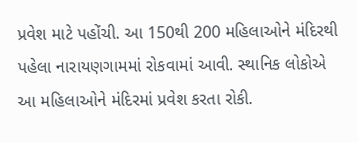પ્રવેશ માટે પહોંચી. આ 150થી 200 મહિલાઓને મંદિરથી પહેલા નારાયણગામમાં રોકવામાં આવી. સ્થાનિક લોકોએ આ મહિલાઓને મંદિરમાં પ્રવેશ કરતા રોકી.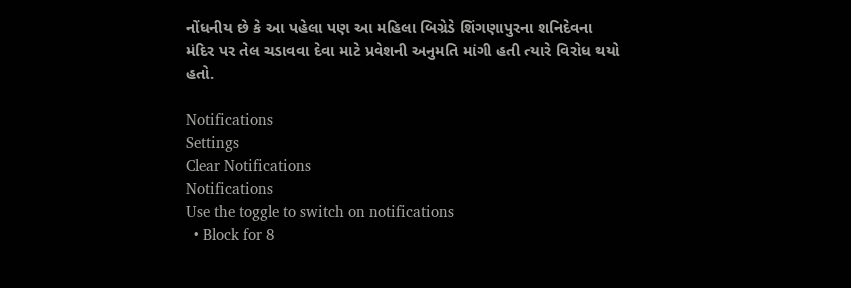નોંધનીય છે કે આ પહેલા પણ આ મહિલા બિગ્રેડે શિંગણાપુરના શનિદેવના મંદિર પર તેલ ચડાવવા દેવા માટે પ્રવેશની અનુમતિ માંગી હતી ત્યારે વિરોધ થયો હતો.

Notifications
Settings
Clear Notifications
Notifications
Use the toggle to switch on notifications
  • Block for 8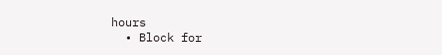hours
  • Block for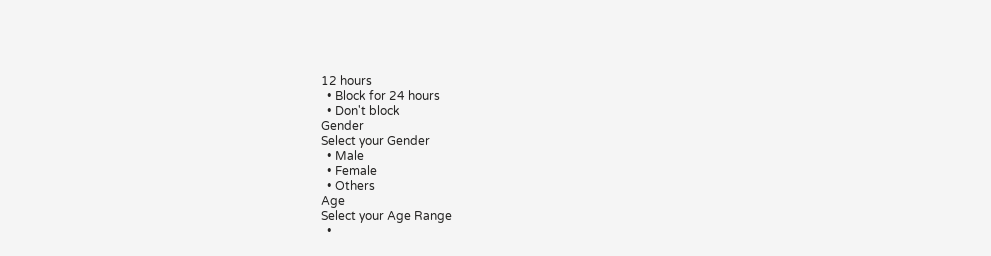12 hours
  • Block for 24 hours
  • Don't block
Gender
Select your Gender
  • Male
  • Female
  • Others
Age
Select your Age Range
  •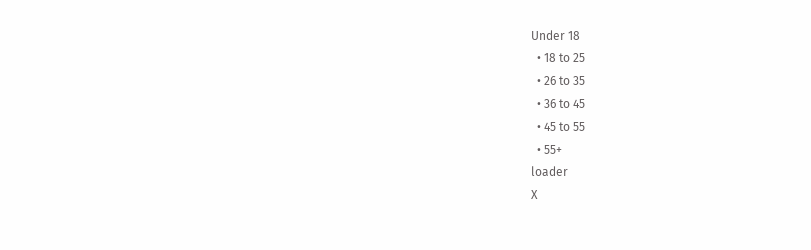Under 18
  • 18 to 25
  • 26 to 35
  • 36 to 45
  • 45 to 55
  • 55+
loader
X